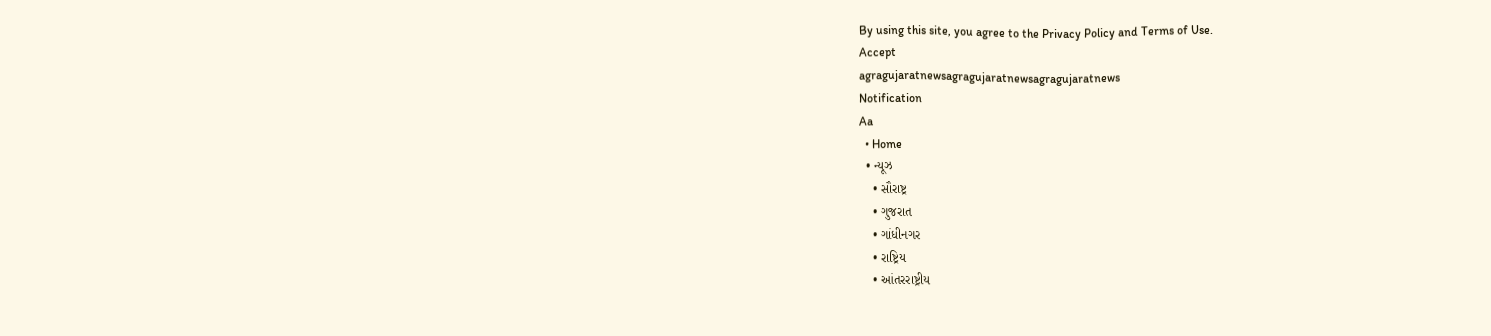By using this site, you agree to the Privacy Policy and Terms of Use.
Accept
agragujaratnewsagragujaratnewsagragujaratnews
Notification
Aa
  • Home
  • ન્યૂઝ
    • સૌરાષ્ટ્ર
    • ગુજરાત
    • ગાંધીનગર
    • રાષ્ટ્રિય
    • આંતરરાષ્ટ્રીય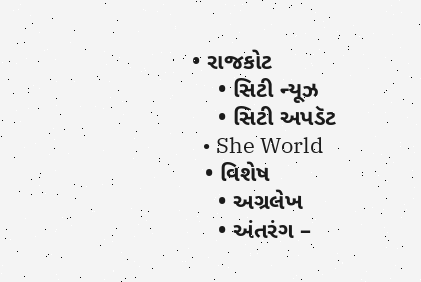• રાજકોટ
    • સિટી ન્યૂઝ
    • સિટી અપડૅટ
  • She World
  • વિશેષ
    • અગ્રલેખ
    • અંતરંગ –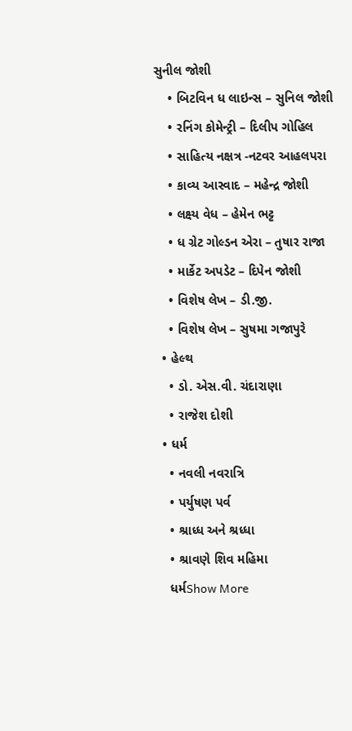સુનીલ જોશી
    • બિટવિન ધ લાઇન્સ – સુનિલ જોશી
    • રનિંગ કોમેન્ટ્રી – દિલીપ ગોહિલ
    • સાહિત્ય નક્ષત્ર -નટવર આહલપરા
    • કાવ્ય આસ્વાદ – મહેન્દ્ર જોશી
    • લક્ષ્ય વેધ – હેમેન ભટ્ટ
    • ધ ગ્રેટ ગોલ્ડન એરા – તુષાર રાજા
    • માર્કેટ અપડેટ – દિપેન જોશી
    • વિશેષ લેખ – ડી.જી.
    • વિશેષ લેખ – સુષમા ગજાપુરે
  • હેલ્થ
    • ડો. એસ.વી. ચંદારાણા
    • રાજેશ દોશી
  • ધર્મ
    • નવલી નવરાત્રિ
    • પર્યુષણ પર્વ
    • શ્રાધ્ધ અને શ્રધ્ધા
    • શ્રાવણે શિવ મહિમા
    ધર્મShow More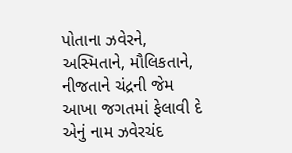પોતાના ઝવેરને, અસ્મિતાને, મૌલિકતાને, નીજતાને ચંદ્રની જેમ આખા જગતમાં ફેલાવી દે એનું નામ ઝવેરચંદ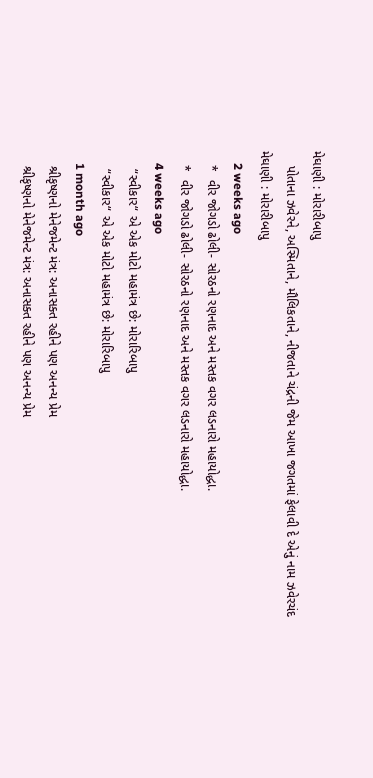મેઘાણી : મોરારીબાપુ
    પોતાના ઝવેરને, અસ્મિતાને, મૌલિકતાને, નીજતાને ચંદ્રની જેમ આખા જગતમાં ફેલાવી દે એનું નામ ઝવેરચંદ મેઘાણી : મોરારીબાપુ
    2 weeks ago
    *  વીર જોગડો ઢોલી- સોરઠનો રણનાદ અને મસ્તક વગર લડનારો મહાયોદ્ધા.
    *  વીર જોગડો ઢોલી- સોરઠનો રણનાદ અને મસ્તક વગર લડનારો મહાયોદ્ધા.
    4 weeks ago
     “સ્વીકાર“ એ એક મોટો મહામંત્ર છે: મોરારિબાપુ
     “સ્વીકાર“ એ એક મોટો મહામંત્ર છે: મોરારિબાપુ
    1 month ago
    શ્રીકૃષ્ણનો મેનેજમેન્ટ મંત્ર: અનાસક્ત રહીને પણ અનન્ય પ્રેમ
    શ્રીકૃષ્ણનો મેનેજમેન્ટ મંત્ર: અનાસક્ત રહીને પણ અનન્ય પ્રેમ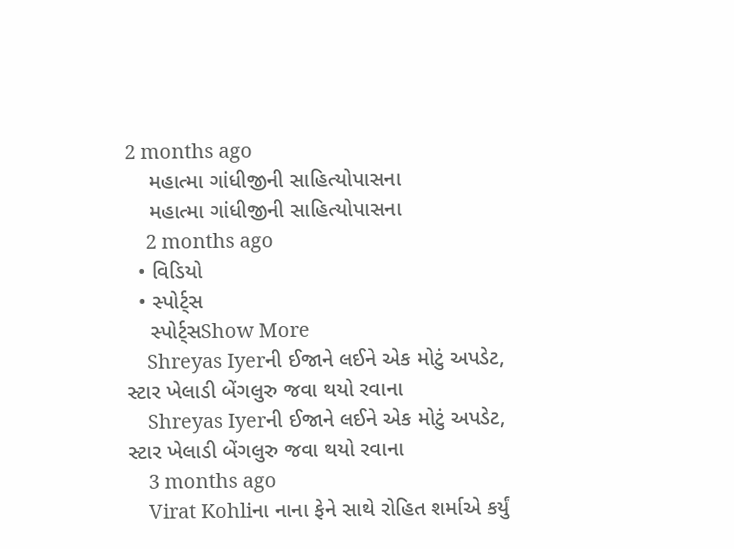2 months ago
    મહાત્મા ગાંધીજીની સાહિત્યોપાસના
    મહાત્મા ગાંધીજીની સાહિત્યોપાસના
    2 months ago
  • વિડિયો
  • સ્પોર્ટ્સ
    સ્પોર્ટ્સShow More
    Shreyas Iyerની ઈજાને લઈને એક મોટું અપડેટ, સ્ટાર ખેલાડી બેંગલુરુ જવા થયો રવાના
    Shreyas Iyerની ઈજાને લઈને એક મોટું અપડેટ, સ્ટાર ખેલાડી બેંગલુરુ જવા થયો રવાના
    3 months ago
    Virat Kohliના નાના ફેને સાથે રોહિત શર્માએ કર્યું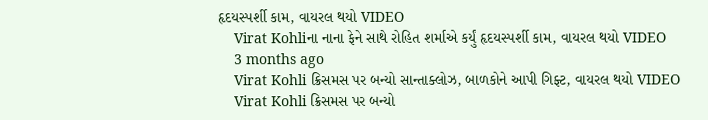હૃદયસ્પર્શી કામ, વાયરલ થયો VIDEO
    Virat Kohliના નાના ફેને સાથે રોહિત શર્માએ કર્યું હૃદયસ્પર્શી કામ, વાયરલ થયો VIDEO
    3 months ago
    Virat Kohli ક્રિસમસ પર બન્યો સાન્તાક્લોઝ, બાળકોને આપી ગિફ્ટ, વાયરલ થયો VIDEO
    Virat Kohli ક્રિસમસ પર બન્યો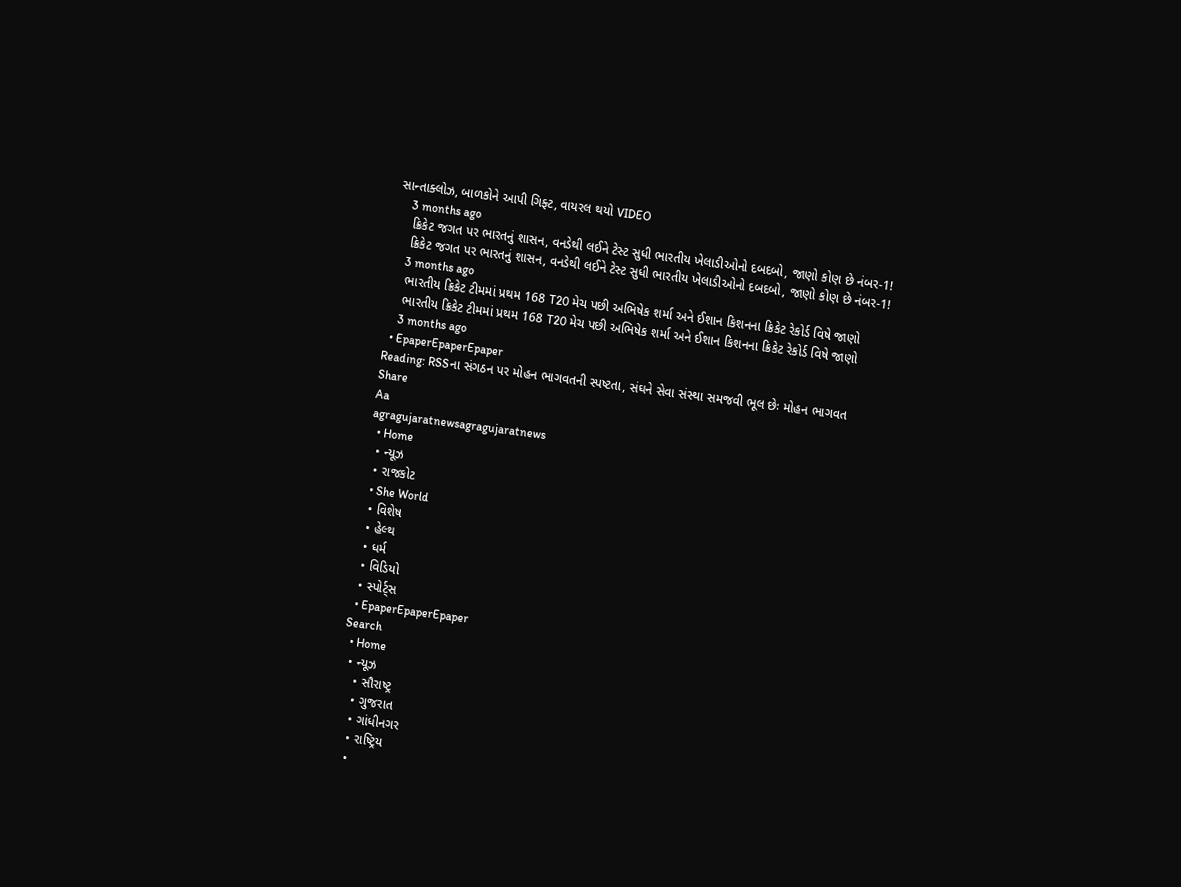સાન્તાક્લોઝ, બાળકોને આપી ગિફ્ટ, વાયરલ થયો VIDEO
    3 months ago
    ક્રિકેટ જગત પર ભારતનું શાસન, વનડેથી લઈને ટેસ્ટ સુધી ભારતીય ખેલાડીઓનો દબદબો, જાણો કોણ છે નંબર-1!
    ક્રિકેટ જગત પર ભારતનું શાસન, વનડેથી લઈને ટેસ્ટ સુધી ભારતીય ખેલાડીઓનો દબદબો, જાણો કોણ છે નંબર-1!
    3 months ago
    ભારતીય ક્રિકેટ ટીમમાં પ્રથમ 168 T20 મેચ પછી અભિષેક શર્મા અને ઈશાન કિશનના ક્રિકેટ રેકોર્ડ વિષે જાણો
    ભારતીય ક્રિકેટ ટીમમાં પ્રથમ 168 T20 મેચ પછી અભિષેક શર્મા અને ઈશાન કિશનના ક્રિકેટ રેકોર્ડ વિષે જાણો
    3 months ago
  • EpaperEpaperEpaper
Reading: RSSના સંગઠન પર મોહન ભાગવતની સ્પષ્ટતા, સંઘને સેવા સંસ્થા સમજવી ભૂલ છેઃ મોહન ભાગવત
Share
Aa
agragujaratnewsagragujaratnews
  • Home
  • ન્યૂઝ
  • રાજકોટ
  • She World
  • વિશેષ
  • હેલ્થ
  • ધર્મ
  • વિડિયો
  • સ્પોર્ટ્સ
  • EpaperEpaperEpaper
Search
  • Home
  • ન્યૂઝ
    • સૌરાષ્ટ્ર
    • ગુજરાત
    • ગાંધીનગર
    • રાષ્ટ્રિય
    •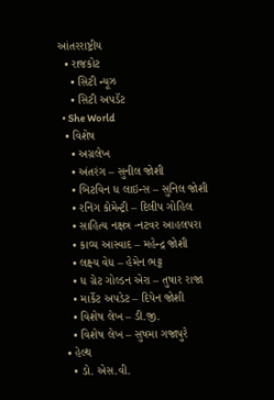આંતરરાષ્ટ્રીય
  • રાજકોટ
    • સિટી ન્યૂઝ
    • સિટી અપડૅટ
  • She World
  • વિશેષ
    • અગ્રલેખ
    • અંતરંગ – સુનીલ જોશી
    • બિટવિન ધ લાઇન્સ – સુનિલ જોશી
    • રનિંગ કોમેન્ટ્રી – દિલીપ ગોહિલ
    • સાહિત્ય નક્ષત્ર -નટવર આહલપરા
    • કાવ્ય આસ્વાદ – મહેન્દ્ર જોશી
    • લક્ષ્ય વેધ – હેમેન ભટ્ટ
    • ધ ગ્રેટ ગોલ્ડન એરા – તુષાર રાજા
    • માર્કેટ અપડેટ – દિપેન જોશી
    • વિશેષ લેખ – ડી.જી.
    • વિશેષ લેખ – સુષમા ગજાપુરે
  • હેલ્થ
    • ડો. એસ.વી.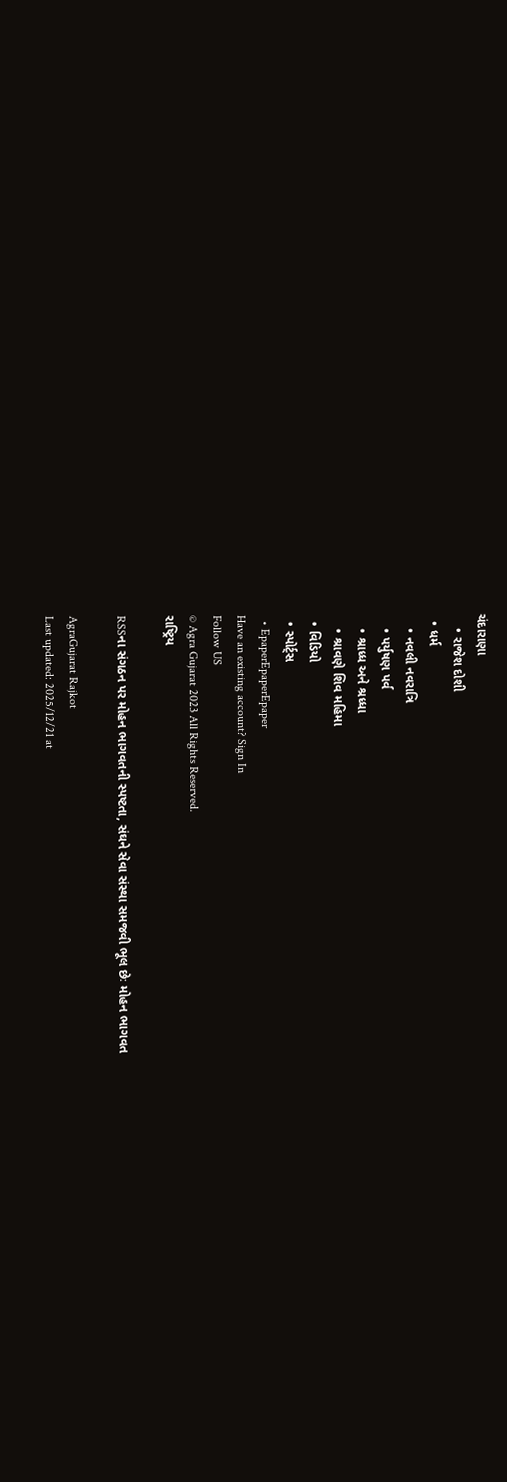ચંદારાણા
    • રાજેશ દોશી
  • ધર્મ
    • નવલી નવરાત્રિ
    • પર્યુષણ પર્વ
    • શ્રાધ્ધ અને શ્રધ્ધા
    • શ્રાવણે શિવ મહિમા
  • વિડિયો
  • સ્પોર્ટ્સ
  • EpaperEpaperEpaper
Have an existing account? Sign In
Follow US
© Agra Gujarat 2023 All Rights Reserved.
રાષ્ટ્રિય

RSSના સંગઠન પર મોહન ભાગવતની સ્પષ્ટતા, સંઘને સેવા સંસ્થા સમજવી ભૂલ છેઃ મોહન ભાગવત

AgraGujarat Rajkot
Last updated: 2025/12/21 at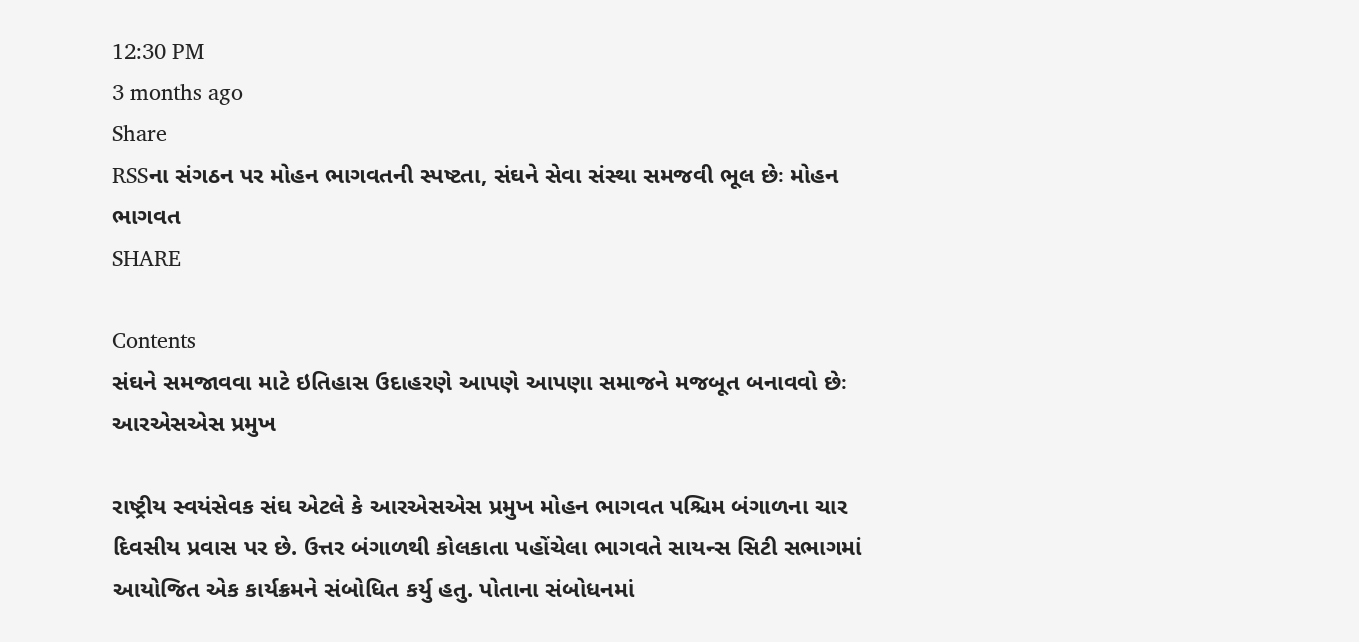12:30 PM
3 months ago
Share
RSSના સંગઠન પર મોહન ભાગવતની સ્પષ્ટતા, સંઘને સેવા સંસ્થા સમજવી ભૂલ છેઃ મોહન ભાગવત
SHARE

Contents
સંઘને સમજાવવા માટે ઇતિહાસ ઉદાહરણે આપણે આપણા સમાજને મજબૂત બનાવવો છેઃ આરએસએસ પ્રમુખ

રાષ્ટ્રીય સ્વયંસેવક સંઘ એટલે કે આરએસએસ પ્રમુખ મોહન ભાગવત પશ્ચિમ બંગાળના ચાર દિવસીય પ્રવાસ પર છે. ઉત્તર બંગાળથી કોલકાતા પહોંચેલા ભાગવતે સાયન્સ સિટી સભાગમાં આયોજિત એક કાર્યક્રમને સંબોધિત કર્યુ હતુ. પોતાના સંબોધનમાં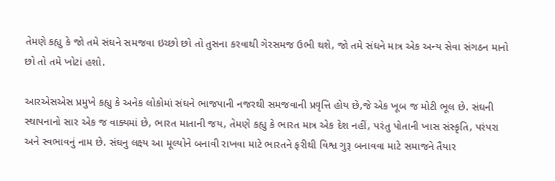તેમણે કહ્યુ કે જો તમે સંઘને સમજવા ઇચ્છો છો તો તુસના કરવાથી ગેરસમજ ઉભી થશે, જો તમે સંઘને માત્ર એક અન્ય સેવા સંગઠન માનો છો તો તમે ખોટાં હશો.

આરએસએસ પ્રમુખે કહ્યુ કે અનેક લોકોમાં સંઘને ભાજપાની નજરથી સમજવાની પ્રવૃત્તિ હોય છે,જે એક ખૂબ જ મોટી ભૂલ છે. સંઘની સ્થાપનાનો સાર એક જ વાક્યમાં છે, ભારત માતાની જય, તેમણે કહ્યુ કે ભારત માત્ર એક દેશ નહીં, પરંતુ પોતાની ખાસ સંસ્કૃતિ, પરંપરા અને સ્વભાવનું નામ છે. સંઘનુ લક્ષ્ય આ મૂલ્યોને બનાવી રાખવા માટે ભારતને ફરીથી વિશ્વ ગુરૂ બનાવવા માટે સમાજને તૈયાર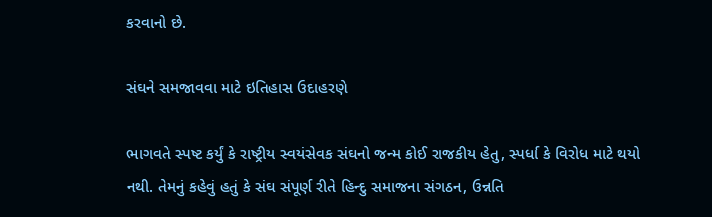કરવાનો છે.

સંઘને સમજાવવા માટે ઇતિહાસ ઉદાહરણે

ભાગવતે સ્પષ્ટ કર્યું કે રાષ્ટ્રીય સ્વયંસેવક સંઘનો જન્મ કોઈ રાજકીય હેતુ, સ્પર્ધા કે વિરોધ માટે થયો નથી. તેમનું કહેવું હતું કે સંઘ સંપૂર્ણ રીતે હિન્દુ સમાજના સંગઠન, ઉન્નતિ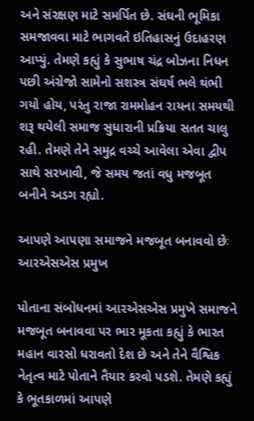અને સંરક્ષણ માટે સમર્પિત છે. સંઘની ભૂમિકા સમજાવવા માટે ભાગવતે ઇતિહાસનું ઉદાહરણ આપ્યું. તેમણે કહ્યું કે સુભાષ ચંદ્ર બોઝના નિધન પછી અંગ્રેજો સામેનો સશસ્ત્ર સંઘર્ષ ભલે થંભી ગયો હોય, પરંતુ રાજા રામમોહન રાયના સમયથી શરૂ થયેલી સમાજ સુધારાની પ્રક્રિયા સતત ચાલુ રહી. તેમણે તેને સમુદ્ર વચ્ચે આવેલા એવા દ્વીપ સાથે સરખાવી, જે સમય જતાં વધુ મજબૂત બનીને અડગ રહ્યો.

આપણે આપણા સમાજને મજબૂત બનાવવો છેઃ આરએસએસ પ્રમુખ

પોતાના સંબોધનમાં આરએસએસ પ્રમુખે સમાજને મજબૂત બનાવવા પર ભાર મૂકતા કહ્યું કે ભારત મહાન વારસો ધરાવતો દેશ છે અને તેને વૈશ્વિક નેતૃત્વ માટે પોતાને તૈયાર કરવો પડશે. તેમણે કહ્યું કે ભૂતકાળમાં આપણે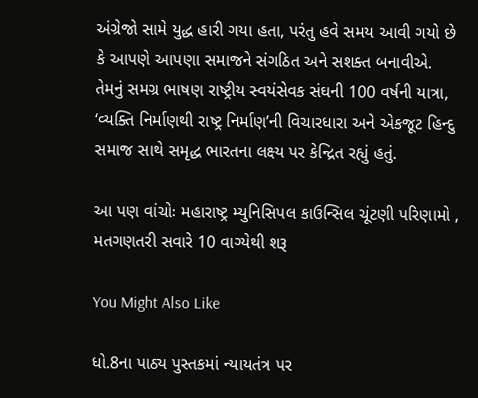અંગ્રેજો સામે યુદ્ધ હારી ગયા હતા, પરંતુ હવે સમય આવી ગયો છે કે આપણે આપણા સમાજને સંગઠિત અને સશક્ત બનાવીએ. તેમનું સમગ્ર ભાષણ રાષ્ટ્રીય સ્વયંસેવક સંઘની 100 વર્ષની યાત્રા, ‘વ્યક્તિ નિર્માણથી રાષ્ટ્ર નિર્માણ’ની વિચારધારા અને એકજૂટ હિન્દુ સમાજ સાથે સમૃદ્ધ ભારતના લક્ષ્ય પર કેન્દ્રિત રહ્યું હતું.

આ પણ વાંચોઃ મહારાષ્ટ્ર મ્યુનિસિપલ કાઉન્સિલ ચૂંટણી પરિણામો , મતગણતરી સવારે 10 વાગ્યેથી શરૂ

You Might Also Like

ધો.8ના પાઠ્ય પુસ્તકમાં ન્યાયતંત્ર પર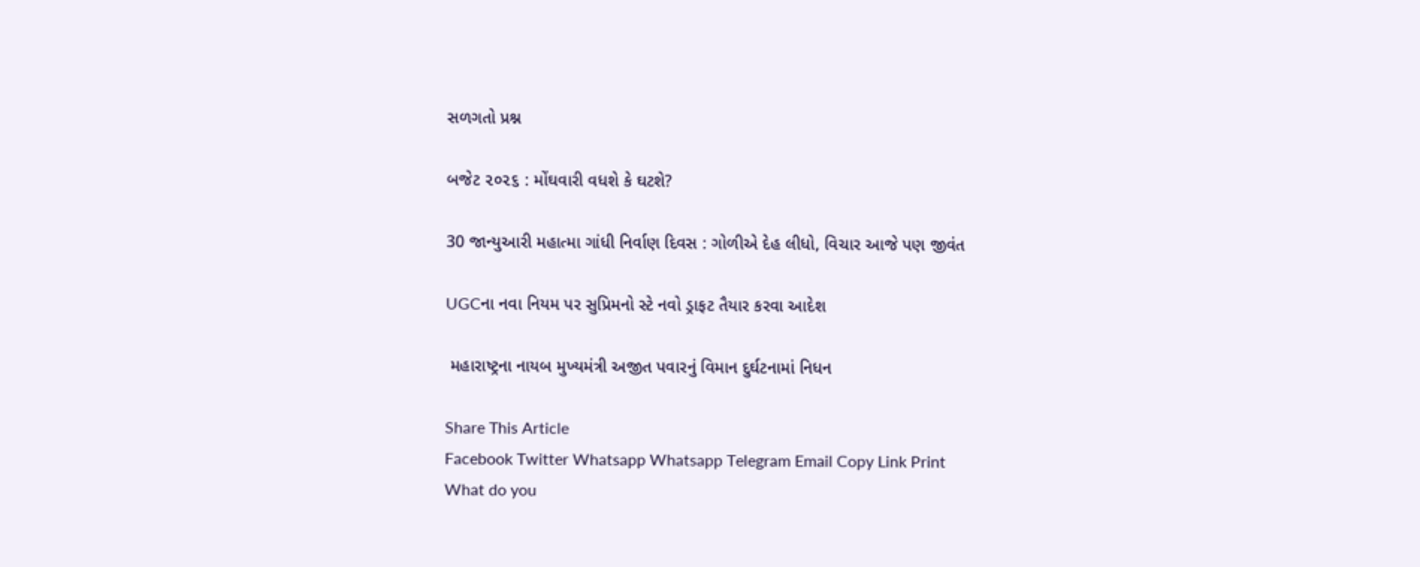સળગતો પ્રશ્ન

બજેટ ૨૦૨૬ : મોંઘવારી વધશે કે ઘટશે?

30 જાન્યુઆરી મહાત્મા ગાંધી નિર્વાણ દિવસ : ગોળીએ દેહ લીધો, વિચાર આજે પણ જીવંત

UGCના નવા નિયમ પર સુપ્રિમનો સ્ટે નવો ડ્રાફટ તૈયાર કરવા આદેશ

 મહારાષ્ટ્રના નાયબ મુખ્યમંત્રી અજીત પવારનું વિમાન દુર્ઘટનામાં નિધન

Share This Article
Facebook Twitter Whatsapp Whatsapp Telegram Email Copy Link Print
What do you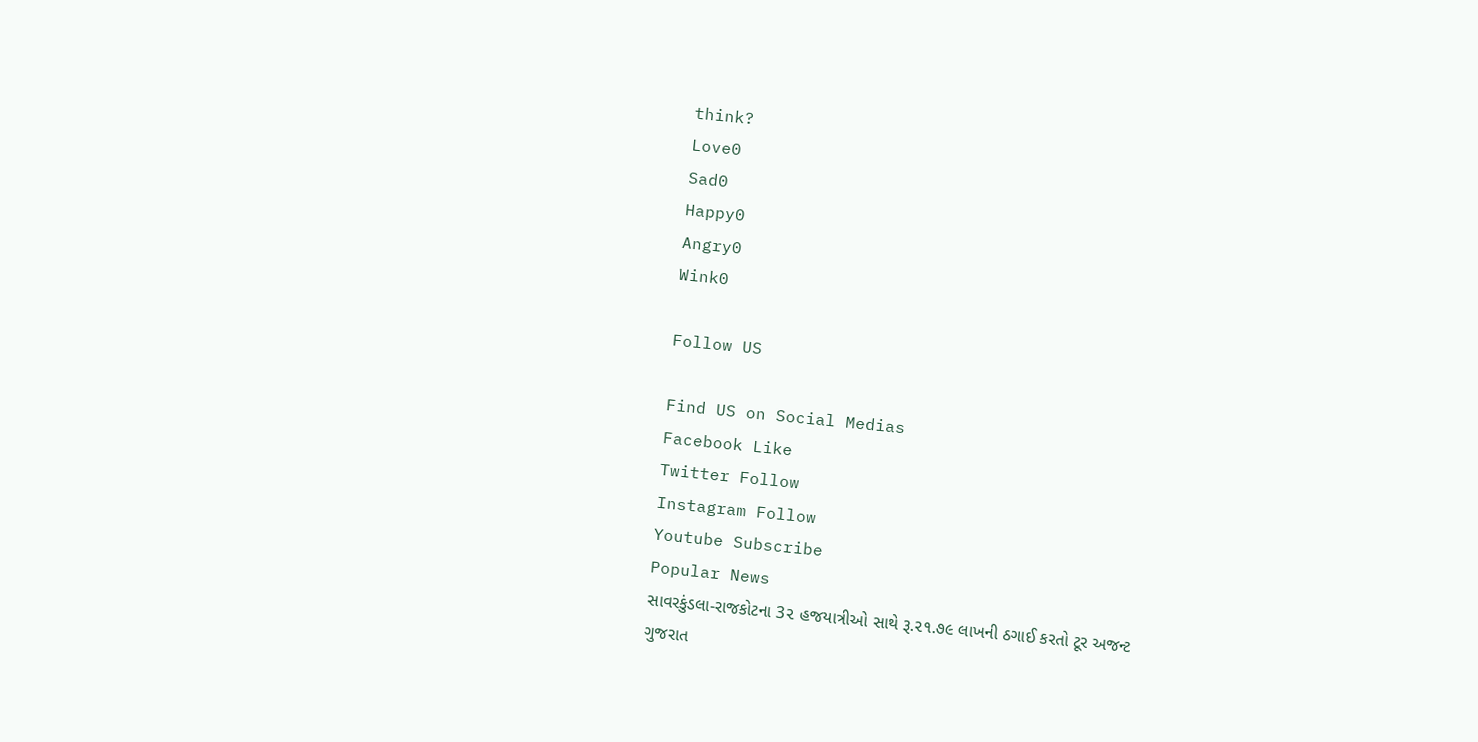think?
Love0
Sad0
Happy0
Angry0
Wink0

Follow US

Find US on Social Medias
Facebook Like
Twitter Follow
Instagram Follow
Youtube Subscribe
Popular News
સાવરકુંડલા-રાજકોટના 3૨ હજયાત્રીઓ સાથે રૂ.૨૧.૭૯ લાખની ઠગાઈ કરતો ટૂર અજન્ટ
ગુજરાત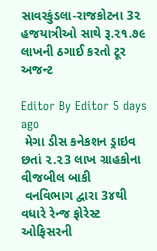સાવરકુંડલા-રાજકોટના 3૨ હજયાત્રીઓ સાથે રૂ.૨૧.૭૯ લાખની ઠગાઈ કરતો ટૂર અજન્ટ

Editor By Editor 5 days ago
 મેગા ડીસ કનેકશન ડ્રાઇવ છતાં ૨.૨3 લાખ ગ્રાહકોના વીજબીલ બાકી
 વનવિભાગ દ્વારા 3૪થી વધારે રેન્જ ફોરેસ્ટ ઓફિસરની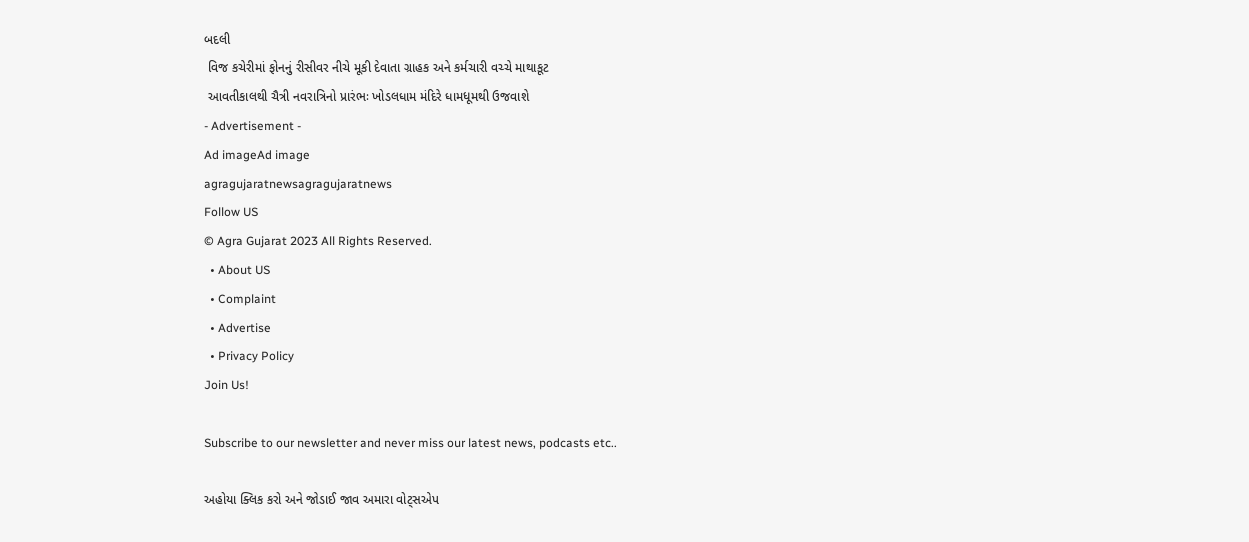બદલી
 વિજ કચેરીમાં ફોનનું રીસીવર નીચે મૂકી દેવાતા ગ્રાહક અને કર્મચારી વચ્ચે માથાકૂટ
 આવતીકાલથી ચૈત્રી નવરાત્રિનો પ્રારંભઃ ખોડલધામ મંદિરે ધામધૂમથી ઉજવાશે
- Advertisement -
Ad imageAd image
agragujaratnewsagragujaratnews
Follow US
© Agra Gujarat 2023 All Rights Reserved.
  • About US
  • Complaint
  • Advertise
  • Privacy Policy
Join Us!

Subscribe to our newsletter and never miss our latest news, podcasts etc..

અહોયા ક્લિક કરો અને જોડાઈ જાવ અમારા વોટ્સએપ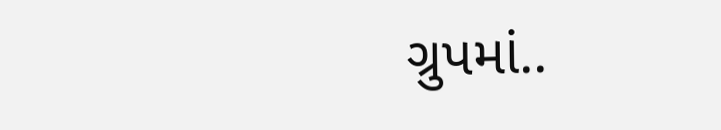ગ્રુપમાં..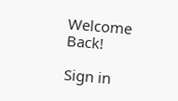Welcome Back!

Sign in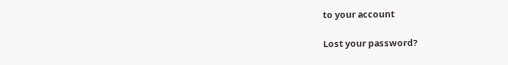to your account

Lost your password?